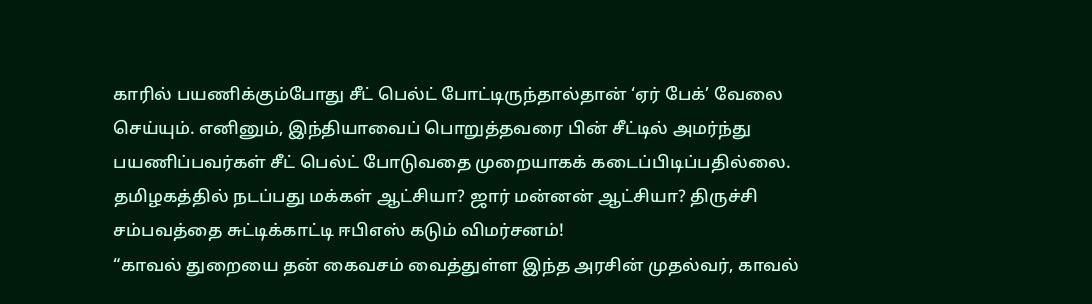காரில் பயணிக்கும்போது சீட் பெல்ட் போட்டிருந்தால்தான் ‘ஏர் பேக்’ வேலை செய்யும். எனினும், இந்தியாவைப் பொறுத்தவரை பின் சீட்டில் அமர்ந்து பயணிப்பவர்கள் சீட் பெல்ட் போடுவதை முறையாகக் கடைப்பிடிப்பதில்லை.
தமிழகத்தில் நடப்பது மக்கள் ஆட்சியா? ஜார் மன்னன் ஆட்சியா? திருச்சி சம்பவத்தை சுட்டிக்காட்டி ஈபிஎஸ் கடும் விமர்சனம்!
“காவல் துறையை தன் கைவசம் வைத்துள்ள இந்த அரசின் முதல்வர், காவல்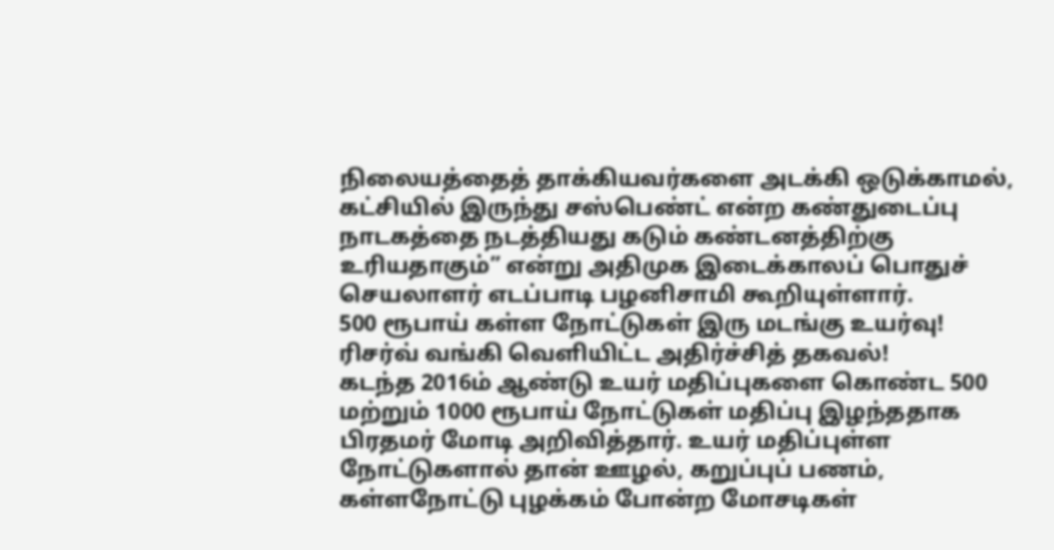நிலையத்தைத் தாக்கியவர்களை அடக்கி ஒடுக்காமல், கட்சியில் இருந்து சஸ்பெண்ட் என்ற கண்துடைப்பு நாடகத்தை நடத்தியது கடும் கண்டனத்திற்கு உரியதாகும்” என்று அதிமுக இடைக்காலப் பொதுச் செயலாளர் எடப்பாடி பழனிசாமி கூறியுள்ளார்.
500 ரூபாய் கள்ள நோட்டுகள் இரு மடங்கு உயர்வு! ரிசர்வ் வங்கி வெளியிட்ட அதிர்ச்சித் தகவல்!
கடந்த 2016ம் ஆண்டு உயர் மதிப்புகளை கொண்ட 500 மற்றும் 1000 ரூபாய் நோட்டுகள் மதிப்பு இழந்ததாக பிரதமர் மோடி அறிவித்தார். உயர் மதிப்புள்ள நோட்டுகளால் தான் ஊழல், கறுப்புப் பணம், கள்ளநோட்டு புழக்கம் போன்ற மோசடிகள்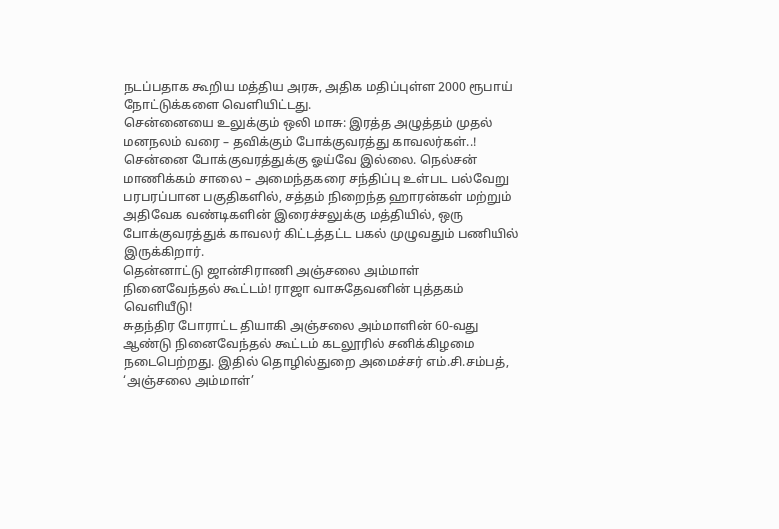நடப்பதாக கூறிய மத்திய அரசு, அதிக மதிப்புள்ள 2000 ரூபாய் நோட்டுக்களை வெளியிட்டது.
சென்னையை உலுக்கும் ஒலி மாசு: இரத்த அழுத்தம் முதல் மனநலம் வரை – தவிக்கும் போக்குவரத்து காவலர்கள்..!
சென்னை போக்குவரத்துக்கு ஓய்வே இல்லை. நெல்சன் மாணிக்கம் சாலை – அமைந்தகரை சந்திப்பு உள்பட பல்வேறு பரபரப்பான பகுதிகளில், சத்தம் நிறைந்த ஹாரன்கள் மற்றும் அதிவேக வண்டிகளின் இரைச்சலுக்கு மத்தியில், ஒரு போக்குவரத்துக் காவலர் கிட்டத்தட்ட பகல் முழுவதும் பணியில் இருக்கிறார்.
தென்னாட்டு ஜான்சிராணி அஞ்சலை அம்மாள் நினைவேந்தல் கூட்டம்! ராஜா வாசுதேவனின் புத்தகம் வெளியீடு!
சுதந்திர போராட்ட தியாகி அஞ்சலை அம்மாளின் 60-வது ஆண்டு நினைவேந்தல் கூட்டம் கடலூரில் சனிக்கிழமை நடைபெற்றது. இதில் தொழில்துறை அமைச்சர் எம்.சி.சம்பத், ‘அஞ்சலை அம்மாள்’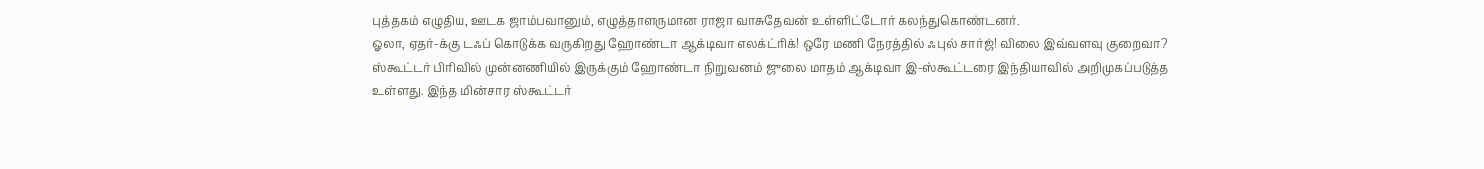புத்தகம் எழுதிய, ஊடக ஜாம்பவானும், எழுத்தாளருமான ராஜா வாசுதேவன் உள்ளிட்டோர் கலந்துகொண்டனர்.
ஓலா, ஏதர்-க்கு டஃப் கொடுக்க வருகிறது ஹோண்டா ஆக்டிவா எலக்ட்ரிக்! ஒரே மணி நேரத்தில் ஃபுல் சார்ஜ்! விலை இவ்வளவு குறைவா?
ஸ்கூட்டர் பிரிவில் முன்னணியில் இருக்கும் ஹோண்டா நிறுவனம் ஜுலை மாதம் ஆக்டிவா இ-ஸ்கூட்டரை இந்தியாவில் அறிமுகப்படுத்த உள்ளது. இந்த மின்சார ஸ்கூட்டர்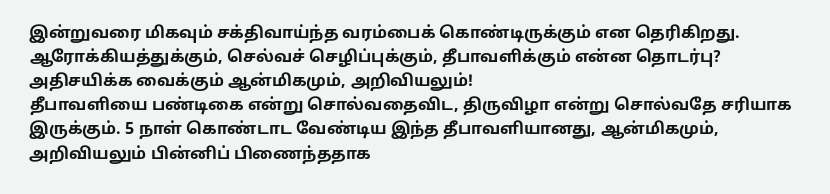இன்றுவரை மிகவும் சக்திவாய்ந்த வரம்பைக் கொண்டிருக்கும் என தெரிகிறது.
ஆரோக்கியத்துக்கும், செல்வச் செழிப்புக்கும், தீபாவளிக்கும் என்ன தொடர்பு? அதிசயிக்க வைக்கும் ஆன்மிகமும், அறிவியலும்!
தீபாவளியை பண்டிகை என்று சொல்வதைவிட, திருவிழா என்று சொல்வதே சரியாக இருக்கும். 5 நாள் கொண்டாட வேண்டிய இந்த தீபாவளியானது, ஆன்மிகமும், அறிவியலும் பின்னிப் பிணைந்ததாக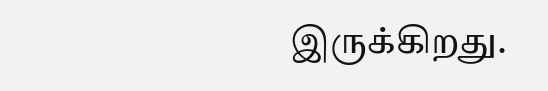இருக்கிறது.